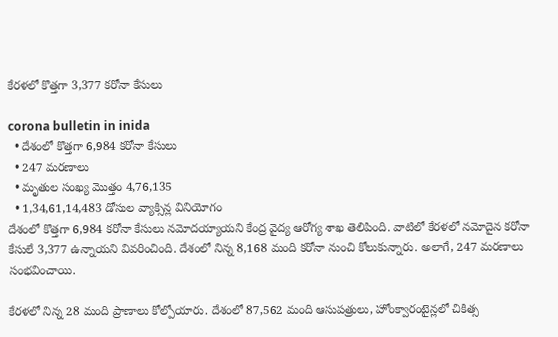కేర‌ళ‌లో కొత్తగా 3,377 క‌రోనా కేసులు

corona bulletin in inida
  • దేశంలో కొత్త‌గా 6,984 క‌రోనా కేసులు
  • 247 మ‌ర‌ణాలు
  • మృతుల సంఖ్య మొత్తం 4,76,135
  • 1,34,61,14,483 డోసుల వ్యాక్సిన్ల వినియోగం
దేశంలో కొత్త‌గా 6,984 క‌రోనా కేసులు న‌మోద‌య్యాయ‌ని కేంద్ర వైద్య ఆరోగ్య శాఖ తెలిపింది. వాటిలో కేర‌ళ‌లో న‌మోదైన క‌రోనా కేసులే 3,377 ఉన్నాయ‌ని వివ‌రించింది. దేశంలో నిన్న‌ 8,168 మంది క‌రోనా నుంచి కోలుకున్నారు. అలాగే, 247 మ‌ర‌ణాలు సంభ‌వించాయి.

కేర‌ళ‌లో నిన్న 28 మంది ప్రాణాలు కోల్పోయారు. దేశంలో 87,562 మంది ఆసుప‌త్రులు, హోంక్వారంటైన్ల‌లో చికిత్స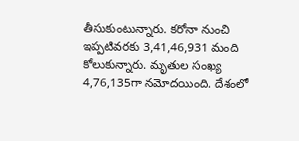తీసుకుంటున్నారు. క‌రోనా నుంచి ఇప్ప‌టివ‌ర‌కు 3,41,46,931 మంది కోలుకున్నారు. మృతుల సంఖ్య‌ 4,76,135గా న‌మోద‌యింది. దేశంలో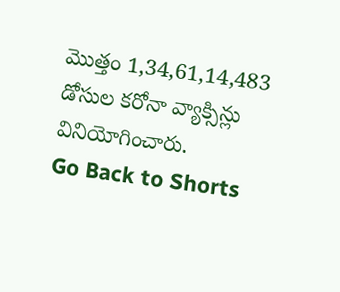మొత్తం 1,34,61,14,483 డోసుల క‌రోనా వ్యాక్సిన్లు వినియోగించారు.
Go Back to Shorts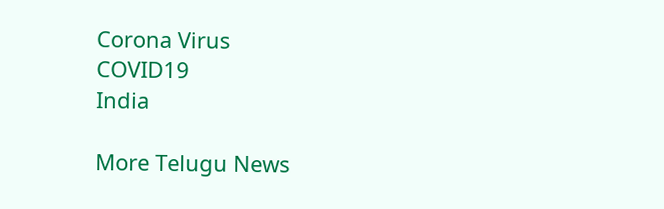Corona Virus
COVID19
India

More Telugu News